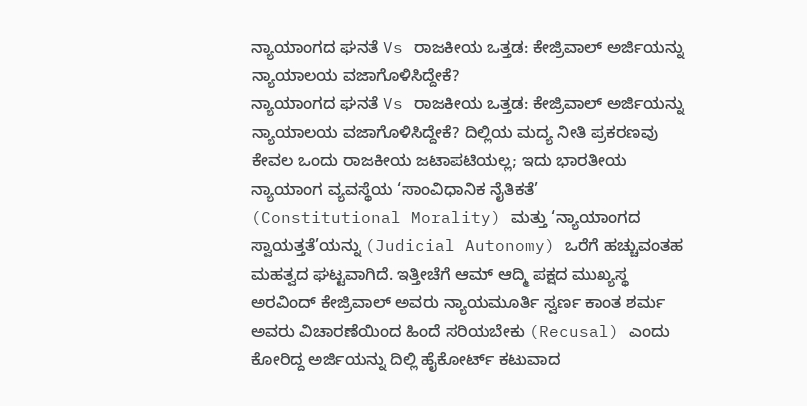ನ್ಯಾಯಾಂಗದ ಘನತೆ Vs ರಾಜಕೀಯ ಒತ್ತಡ: ಕೇಜ್ರಿವಾಲ್ ಅರ್ಜಿಯನ್ನು ನ್ಯಾಯಾಲಯ ವಜಾಗೊಳಿಸಿದ್ದೇಕೆ?
ನ್ಯಾಯಾಂಗದ ಘನತೆ Vs ರಾಜಕೀಯ ಒತ್ತಡ: ಕೇಜ್ರಿವಾಲ್ ಅರ್ಜಿಯನ್ನು ನ್ಯಾಯಾಲಯ ವಜಾಗೊಳಿಸಿದ್ದೇಕೆ? ದಿಲ್ಲಿಯ ಮದ್ಯ ನೀತಿ ಪ್ರಕರಣವು ಕೇವಲ ಒಂದು ರಾಜಕೀಯ ಜಟಾಪಟಿಯಲ್ಲ; ಇದು ಭಾರತೀಯ ನ್ಯಾಯಾಂಗ ವ್ಯವಸ್ಥೆಯ ‘ಸಾಂವಿಧಾನಿಕ ನೈತಿಕತೆ’ (Constitutional Morality) ಮತ್ತು ‘ನ್ಯಾಯಾಂಗದ ಸ್ವಾಯತ್ತತೆ’ಯನ್ನು (Judicial Autonomy) ಒರೆಗೆ ಹಚ್ಚುವಂತಹ ಮಹತ್ವದ ಘಟ್ಟವಾಗಿದೆ. ಇತ್ತೀಚೆಗೆ ಆಮ್ ಆದ್ಮಿ ಪಕ್ಷದ ಮುಖ್ಯಸ್ಥ ಅರವಿಂದ್ ಕೇಜ್ರಿವಾಲ್ ಅವರು ನ್ಯಾಯಮೂರ್ತಿ ಸ್ವರ್ಣ ಕಾಂತ ಶರ್ಮ ಅವರು ವಿಚಾರಣೆಯಿಂದ ಹಿಂದೆ ಸರಿಯಬೇಕು (Recusal) ಎಂದು ಕೋರಿದ್ದ ಅರ್ಜಿಯನ್ನು ದಿಲ್ಲಿ ಹೈಕೋರ್ಟ್ ಕಟುವಾದ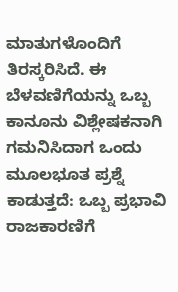ಮಾತುಗಳೊಂದಿಗೆ ತಿರಸ್ಕರಿಸಿದೆ. ಈ ಬೆಳವಣಿಗೆಯನ್ನು ಒಬ್ಬ ಕಾನೂನು ವಿಶ್ಲೇಷಕನಾಗಿ ಗಮನಿಸಿದಾಗ ಒಂದು ಮೂಲಭೂತ ಪ್ರಶ್ನೆ ಕಾಡುತ್ತದೆ: ಒಬ್ಬ ಪ್ರಭಾವಿ ರಾಜಕಾರಣಿಗೆ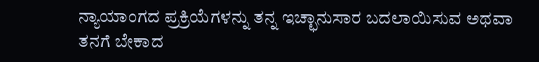ನ್ಯಾಯಾಂಗದ ಪ್ರಕ್ರಿಯೆಗಳನ್ನು ತನ್ನ ಇಚ್ಛಾನುಸಾರ ಬದಲಾಯಿಸುವ ಅಥವಾ ತನಗೆ ಬೇಕಾದ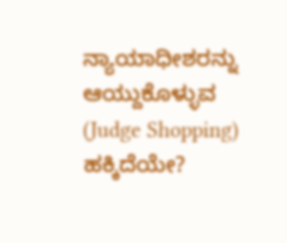ನ್ಯಾಯಾಧೀಶರನ್ನು ಆಯ್ದುಕೊಳ್ಳುವ (Judge Shopping) ಹಕ್ಕಿದೆಯೇ?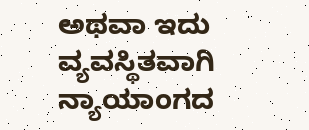ಅಥವಾ ಇದು ವ್ಯವಸ್ಥಿತವಾಗಿ ನ್ಯಾಯಾಂಗದ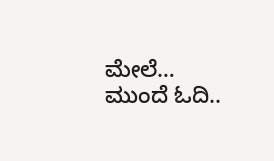ಮೇಲೆ…
ಮುಂದೆ ಓದಿ..